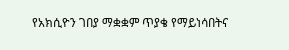የአክሲዮን ገበያ ማቋቋም ጥያቄ የማይነሳበትና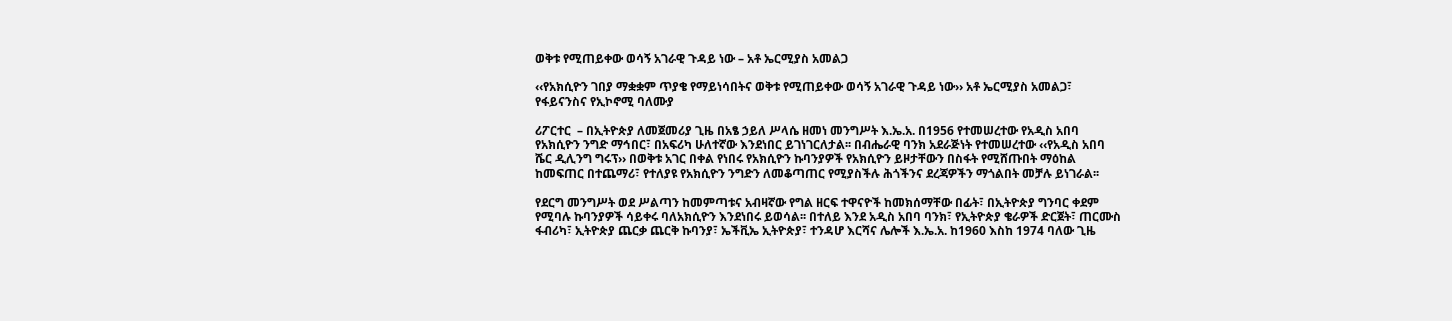ወቅቱ የሚጠይቀው ወሳኝ አገራዊ ጉዳይ ነው – አቶ ኤርሚያስ አመልጋ

‹‹የአክሲዮን ገበያ ማቋቋም ጥያቄ የማይነሳበትና ወቅቱ የሚጠይቀው ወሳኝ አገራዊ ጉዳይ ነው›› አቶ ኤርሚያስ አመልጋ፣ የፋይናንስና የኢኮኖሚ ባለሙያ

ሪፖርተር  – በኢትዮጵያ ለመጀመሪያ ጊዜ በአፄ ኃይለ ሥላሴ ዘመነ መንግሥት እ.ኤ.አ. በ1956 የተመሠረተው የአዲስ አበባ የአክሲዮን ንግድ ማኅበር፣ በአፍሪካ ሁለተኛው እንደነበር ይገነገርለታል፡፡ በብሔራዊ ባንክ አደራጅነት የተመሠረተው ‹‹የአዲስ አበባ ሼር ዲሊንግ ግሩፕ›› በወቅቱ አገር በቀል የነበሩ የአክሲዮን ኩባንያዎች የአክሲዮን ይዞታቸውን በስፋት የሚሸጡበት ማዕከል ከመፍጠር በተጨማሪ፣ የተለያዩ የአክሲዮን ንግድን ለመቆጣጠር የሚያስችሉ ሕጎችንና ደረጃዎችን ማጎልበት መቻሉ ይነገራል፡፡

የደርግ መንግሥት ወደ ሥልጣን ከመምጣቱና አብዛኛው የግል ዘርፍ ተዋናዮች ከመክሰማቸው በፊት፣ በኢትዮጵያ ግንባር ቀደም የሚባሉ ኩባንያዎች ሳይቀሩ ባለአክሲዮን እንደነበሩ ይወሳል፡፡ በተለይ እንደ አዲስ አበባ ባንክ፣ የኢትዮጵያ ቄራዎች ድርጀት፣ ጠርሙስ ፋብሪካ፣ ኢትዮጵያ ጨርቃ ጨርቅ ኩባንያ፣ ኤችቪኤ ኢትዮጵያ፣ ተንዳሆ እርሻና ሌሎች እ.ኤ.አ. ከ1960 እስከ 1974 ባለው ጊዜ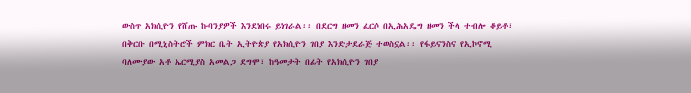ውስጥ አክሲዮን የሸጡ ኩባንያዎች እንደነበሩ ይነገራል፡፡ በደርግ ዘመን ፈርሶ በኢሕአዴግ ዘመን ችላ ተብሎ ቆይቶ፣ በቅርቡ በሚኒስትሮች ምክር ቤት ኢትዮጵያ የአክሲዮን ገበያ እንድታደራጅ ተወስኗል፡፡ የፋይናንስና የኢኮኖሚ ባለሙያው አቶ ኤርሚያስ አመልጋ ደግሞ፣ ከዓመታት በፊት የአክሲዮን ገበያ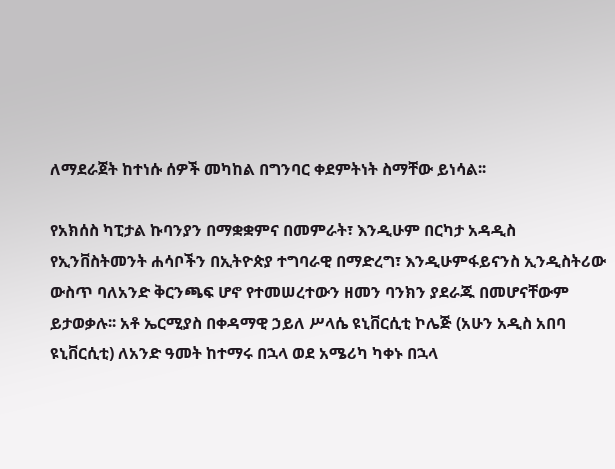ለማደራጀት ከተነሱ ሰዎች መካከል በግንባር ቀደምትነት ስማቸው ይነሳል፡፡

የአክሰስ ካፒታል ኩባንያን በማቋቋምና በመምራት፣ እንዲሁም በርካታ አዳዲስ የኢንቨስትመንት ሐሳቦችን በኢትዮጵያ ተግባራዊ በማድረግ፣ እንዲሁምፋይናንስ ኢንዲስትሪው ውስጥ ባለአንድ ቅርንጫፍ ሆኖ የተመሠረተውን ዘመን ባንክን ያደራጁ በመሆናቸውም ይታወቃሉ፡፡ አቶ ኤርሚያስ በቀዳማዊ ኃይለ ሥላሴ ዩኒቨርሲቲ ኮሌጅ (አሁን አዲስ አበባ ዩኒቨርሲቲ) ለአንድ ዓመት ከተማሩ በኋላ ወደ አሜሪካ ካቀኑ በኋላ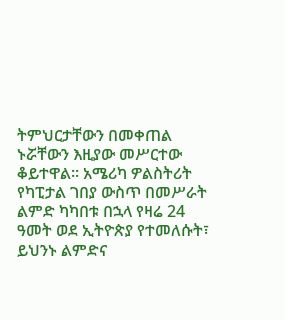ትምህርታቸውን በመቀጠል ኑሯቸውን እዚያው መሥርተው ቆይተዋል፡፡ አሜሪካ ዎልስትሪት የካፒታል ገበያ ውስጥ በመሥራት ልምድ ካካበቱ በኋላ የዛሬ 24 ዓመት ወደ ኢትዮጵያ የተመለሱት፣ ይህንኑ ልምድና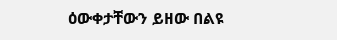ዕውቀታቸውን ይዘው በልዩ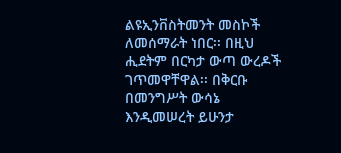ልዩኢንቨስትመንት መስኮች ለመሰማራት ነበር፡፡ በዚህ ሒደትም በርካታ ውጣ ውረዶች ገጥመዋቸዋል፡፡ በቅርቡ በመንግሥት ውሳኔ እንዲመሠረት ይሁንታ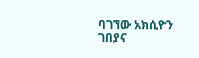ባገኘው አክሲዮን ገበያና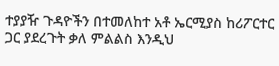ተያያዥ ጉዳዮችን በተመለከተ አቶ ኤርሚያስ ከሪፖርተር ጋር ያደረጉት ቃለ ምልልስ እንዲህ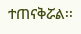ተጠናቅሯል፡፡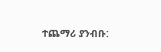ተጨማሪ ያንብቡ: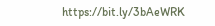https://bit.ly/3bAeWRK